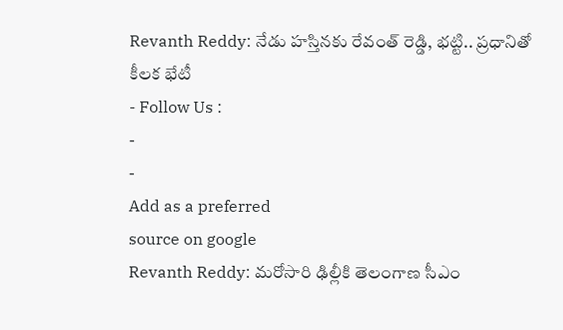Revanth Reddy: నేడు హస్తినకు రేవంత్ రెడ్డి, భట్టి.. ప్రధానితో కీలక భేటీ
- Follow Us :
-
-
Add as a preferred
source on google
Revanth Reddy: మరోసారి ఢిల్లీకి తెలంగాణ సీఎం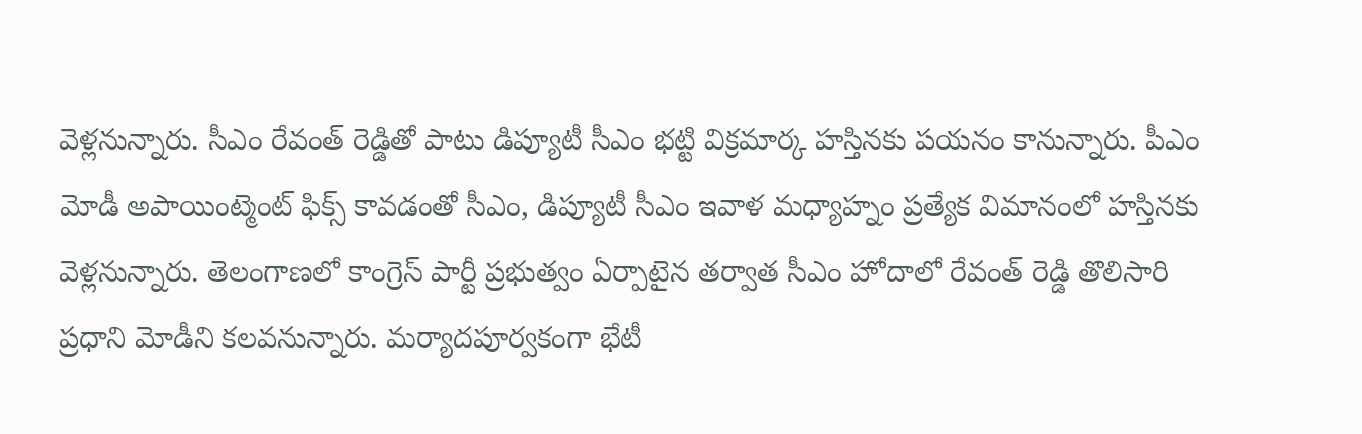వెళ్లనున్నారు. సీఎం రేవంత్ రెడ్డితో పాటు డిప్యూటీ సీఎం భట్టి విక్రమార్క హస్తినకు పయనం కానున్నారు. పీఎం మోడీ అపాయింట్మెంట్ ఫిక్స్ కావడంతో సీఎం, డిప్యూటీ సీఎం ఇవాళ మధ్యాహ్నం ప్రత్యేక విమానంలో హస్తినకు వెళ్లనున్నారు. తెలంగాణలో కాంగ్రెస్ పార్టీ ప్రభుత్వం ఏర్పాటైన తర్వాత సీఎం హోదాలో రేవంత్ రెడ్డి తొలిసారి ప్రధాని మోడీని కలవనున్నారు. మర్యాదపూర్వకంగా భేటీ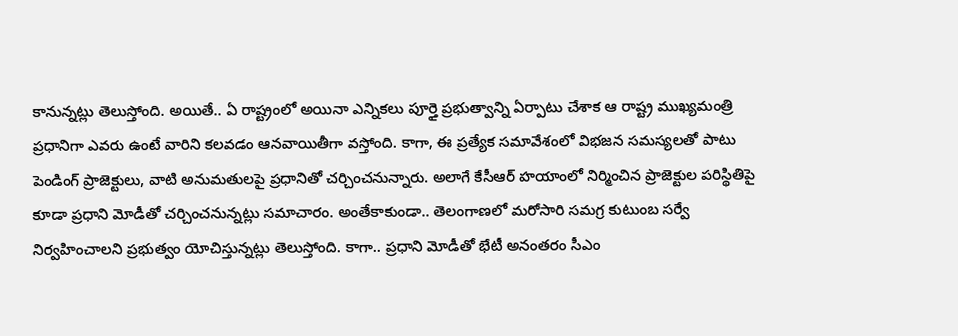కానున్నట్లు తెలుస్తోంది. అయితే.. ఏ రాష్ట్రంలో అయినా ఎన్నికలు పూర్తై ప్రభుత్వాన్ని ఏర్పాటు చేశాక ఆ రాష్ట్ర ముఖ్యమంత్రి ప్రధానిగా ఎవరు ఉంటే వారిని కలవడం ఆనవాయితీగా వస్తోంది. కాగా, ఈ ప్రత్యేక సమావేశంలో విభజన సమస్యలతో పాటు పెండింగ్ ప్రాజెక్టులు, వాటి అనుమతులపై ప్రధానితో చర్చించనున్నారు. అలాగే కేసీఆర్ హయాంలో నిర్మించిన ప్రాజెక్టుల పరిస్థితిపై కూడా ప్రధాని మోడీతో చర్చించనున్నట్లు సమాచారం. అంతేకాకుండా.. తెలంగాణలో మరోసారి సమగ్ర కుటుంబ సర్వే నిర్వహించాలని ప్రభుత్వం యోచిస్తున్నట్లు తెలుస్తోంది. కాగా.. ప్రధాని మోడీతో భేటీ అనంతరం సీఎం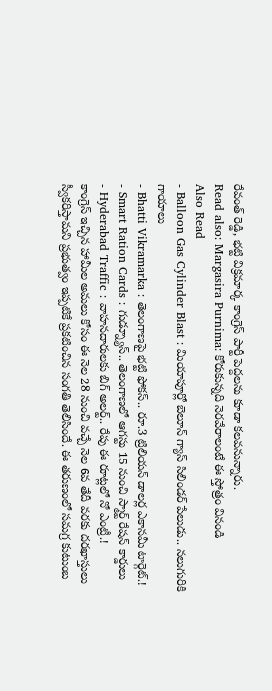రేవంత్ రెడ్డి, భట్టి విక్రమార్క కాంగ్రెస్ పార్టీ పెద్దలను కూడా కలవనున్నారు.
Read also: Margasira Purnima: కోరుకున్నది నెరవేరాలంటే ఈ స్తోత్రం వినండి
Also Read
- Balloon Gas Cylinder Blast : మియాపూర్లో బెలూన్ గ్యాస్ సిలిండర్ పేలుడు.. నలుగురికి గాయాలు
- Bhatti Vikramarka : తెలంగాణపై భట్టి ఫోకస్.. రూ.3 ట్రిలియన్ డాలర్ల ఎకానమీ టార్గెట్.!
- Smart Ration Cards : గుడ్న్యూస్.. తెలంగాణలో ఆగస్టు 15 నుంచి స్మార్ట్ రేషన్ కార్డులు
- Hyderabad Traffic : వాహనదారులకు బిగ్ అలర్ట్.. రేపు ఈ రూట్లలో నో ఎంట్రీ.!
కాంగ్రెస్ ఇచ్చిన హామీల అమలు కోసం ఈ నెల 28 నుంచి వచ్చే నెల 6వ తేదీ వరకు దరఖాస్తులు స్వీకరిస్తామని ప్రభుత్వం ఇప్పటికే ప్రకటించిన సంగతి తెలిసిందే. ఈ తరుణంలో సమగ్ర కుటుంబ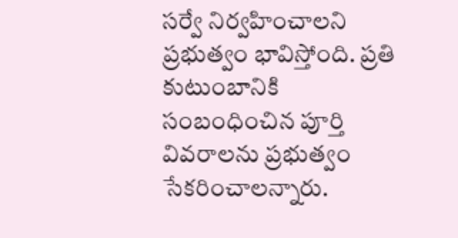సర్వే నిర్వహించాలని ప్రభుత్వం భావిస్తోంది. ప్రతి కుటుంబానికి సంబంధించిన పూర్తి వివరాలను ప్రభుత్వం సేకరించాలన్నారు.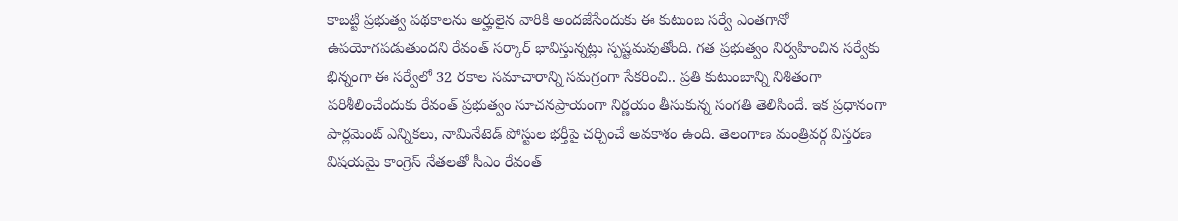కాబట్టి ప్రభుత్వ పథకాలను అర్హులైన వారికి అందజేసేందుకు ఈ కుటుంబ సర్వే ఎంతగానో ఉపయోగపడుతుందని రేవంత్ సర్కార్ భావిస్తున్నట్లు స్పష్టమవుతోంది. గత ప్రభుత్వం నిర్వహించిన సర్వేకు భిన్నంగా ఈ సర్వేలో 32 రకాల సమాచారాన్ని సమగ్రంగా సేకరించి.. ప్రతి కుటుంబాన్ని నిశితంగా పరిశీలించేందుకు రేవంత్ ప్రభుత్వం సూచనప్రాయంగా నిర్ణయం తీసుకున్న సంగతి తెలిసిందే. ఇక ప్రధానంగా పార్లమెంట్ ఎన్నికలు, నామినేటెడ్ పోస్టుల భర్తీపై చర్చించే అవకాశం ఉంది. తెలంగాణ మంత్రివర్గ విస్తరణ విషయమై కాంగ్రెస్ నేతలతో సీఎం రేవంత్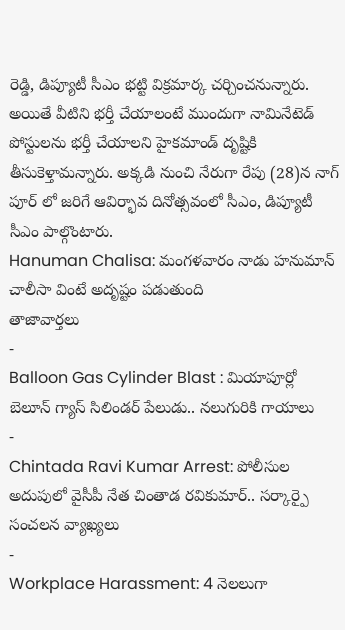రెడ్డి, డిప్యూటీ సీఎం భట్టి విక్రమార్క చర్చించనున్నారు. అయితే వీటిని భర్తీ చేయాలంటే ముందుగా నామినేటెడ్ పోస్టులను భర్తీ చేయాలని హైకమాండ్ దృష్టికి తీసుకెళ్తామన్నారు. అక్కడి నుంచి నేరుగా రేపు (28)న నాగ్ పూర్ లో జరిగే ఆవిర్భావ దినోత్సవంలో సీఎం, డిప్యూటీ సీఎం పాల్గొంటారు.
Hanuman Chalisa: మంగళవారం నాడు హనుమాన్ చాలీసా వింటే అదృష్టం పడుతుంది
తాజావార్తలు
-
Balloon Gas Cylinder Blast : మియాపూర్లో బెలూన్ గ్యాస్ సిలిండర్ పేలుడు.. నలుగురికి గాయాలు
-
Chintada Ravi Kumar Arrest: పోలీసుల అదుపులో వైసీపీ నేత చింతాడ రవికుమార్.. సర్కార్పై సంచలన వ్యాఖ్యలు
-
Workplace Harassment: 4 నెలలుగా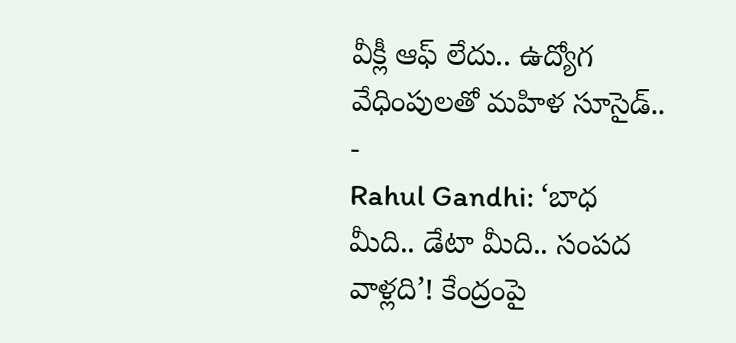వీక్లీ ఆఫ్ లేదు.. ఉద్యోగ వేధింపులతో మహిళ సూసైడ్..
-
Rahul Gandhi: ‘బాధ మీది.. డేటా మీది.. సంపద వాళ్లది’! కేంద్రంపై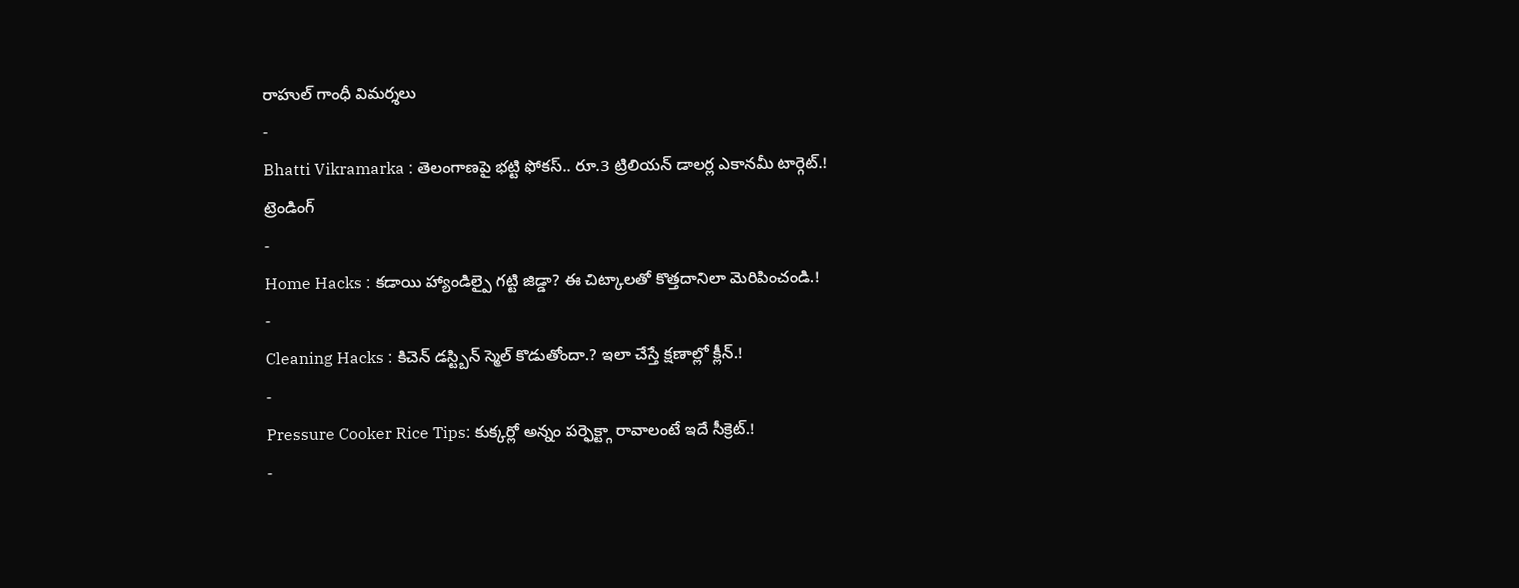రాహుల్ గాంధీ విమర్శలు
-
Bhatti Vikramarka : తెలంగాణపై భట్టి ఫోకస్.. రూ.3 ట్రిలియన్ డాలర్ల ఎకానమీ టార్గెట్.!
ట్రెండింగ్
-
Home Hacks : కడాయి హ్యాండిల్పై గట్టి జిడ్డా? ఈ చిట్కాలతో కొత్తదానిలా మెరిపించండి.!
-
Cleaning Hacks : కిచెన్ డస్ట్బిన్ స్మెల్ కొడుతోందా.? ఇలా చేస్తే క్షణాల్లో క్లీన్.!
-
Pressure Cooker Rice Tips: కుక్కర్లో అన్నం పర్ఫెక్ట్గా రావాలంటే ఇదే సీక్రెట్.!
-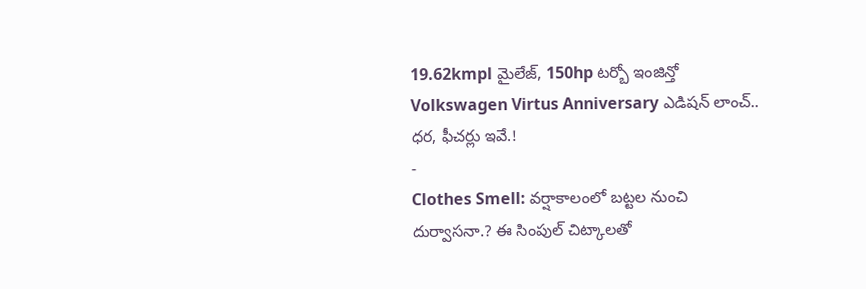19.62kmpl మైలేజ్, 150hp టర్బో ఇంజిన్తో Volkswagen Virtus Anniversary ఎడిషన్ లాంచ్.. ధర, ఫీచర్లు ఇవే.!
-
Clothes Smell: వర్షాకాలంలో బట్టల నుంచి దుర్వాసనా.? ఈ సింపుల్ చిట్కాలతో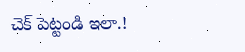చెక్ పెట్టండి ఇలా.!